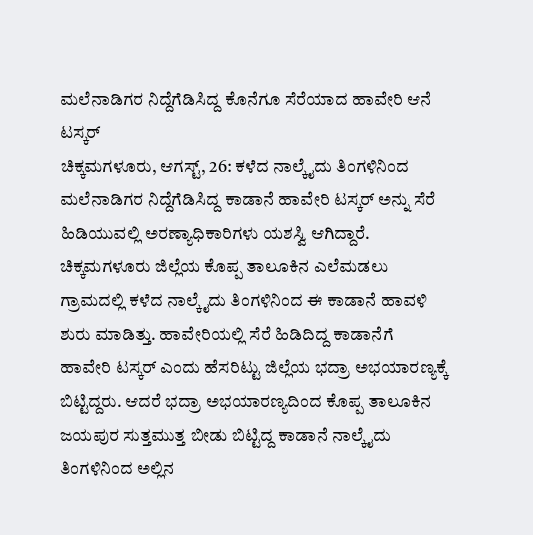ಮಲೆನಾಡಿಗರ ನಿದ್ದೆಗೆಡಿಸಿದ್ದ ಕೊನೆಗೂ ಸೆರೆಯಾದ ಹಾವೇರಿ ಆನೆ ಟಸ್ಕರ್
ಚಿಕ್ಕಮಗಳೂರು, ಆಗಸ್ಟ್, 26: ಕಳೆದ ನಾಲ್ಕೈದು ತಿಂಗಳಿನಿಂದ ಮಲೆನಾಡಿಗರ ನಿದ್ದೆಗೆಡಿಸಿದ್ದ ಕಾಡಾನೆ ಹಾವೇರಿ ಟಸ್ಕರ್ ಅನ್ನು ಸೆರೆ ಹಿಡಿಯುವಲ್ಲಿ ಅರಣ್ಯಾಧಿಕಾರಿಗಳು ಯಶಸ್ವಿ ಆಗಿದ್ದಾರೆ. ಚಿಕ್ಕಮಗಳೂರು ಜಿಲ್ಲೆಯ ಕೊಪ್ಪ ತಾಲೂಕಿನ ಎಲೆಮಡಲು ಗ್ರಾಮದಲ್ಲಿ ಕಳೆದ ನಾಲ್ಕೈದು ತಿಂಗಳಿನಿಂದ ಈ ಕಾಡಾನೆ ಹಾವಳಿ ಶುರು ಮಾಡಿತ್ತು. ಹಾವೇರಿಯಲ್ಲಿ ಸೆರೆ ಹಿಡಿದಿದ್ದ ಕಾಡಾನೆಗೆ ಹಾವೇರಿ ಟಸ್ಕರ್ ಎಂದು ಹೆಸರಿಟ್ಟು ಜಿಲ್ಲೆಯ ಭದ್ರಾ ಅಭಯಾರಣ್ಯಕ್ಕೆ ಬಿಟ್ಟಿದ್ದರು. ಆದರೆ ಭದ್ರಾ ಅಭಯಾರಣ್ಯದಿಂದ ಕೊಪ್ಪ ತಾಲೂಕಿನ ಜಯಪುರ ಸುತ್ತಮುತ್ತ ಬೀಡು ಬಿಟ್ಟಿದ್ದ ಕಾಡಾನೆ ನಾಲ್ಕೈದು ತಿಂಗಳಿನಿಂದ ಅಲ್ಲಿನ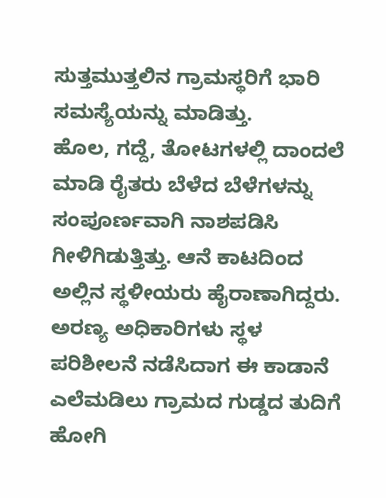ಸುತ್ತಮುತ್ತಲಿನ ಗ್ರಾಮಸ್ಥರಿಗೆ ಭಾರಿ ಸಮಸ್ಯೆಯನ್ನು ಮಾಡಿತ್ತು.
ಹೊಲ, ಗದ್ದೆ, ತೋಟಗಳಲ್ಲಿ ದಾಂದಲೆ ಮಾಡಿ ರೈತರು ಬೆಳೆದ ಬೆಳೆಗಳನ್ನು ಸಂಪೂರ್ಣವಾಗಿ ನಾಶಪಡಿಸಿ ಗೀಳಿಗಿಡುತ್ತಿತ್ತು. ಆನೆ ಕಾಟದಿಂದ ಅಲ್ಲಿನ ಸ್ಥಳೀಯರು ಹೈರಾಣಾಗಿದ್ದರು. ಅರಣ್ಯ ಅಧಿಕಾರಿಗಳು ಸ್ಥಳ ಪರಿಶೀಲನೆ ನಡೆಸಿದಾಗ ಈ ಕಾಡಾನೆ ಎಲೆಮಡಿಲು ಗ್ರಾಮದ ಗುಡ್ಡದ ತುದಿಗೆ ಹೋಗಿ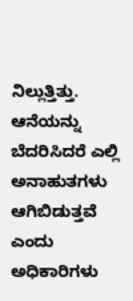ನಿಲ್ಲುತ್ತಿತ್ತು. ಆನೆಯನ್ನು ಬೆದರಿಸಿದರೆ ಎಲ್ಲಿ ಅನಾಹುತಗಳು ಆಗಿಬಿಡುತ್ತವೆ ಎಂದು ಅಧಿಕಾರಿಗಳು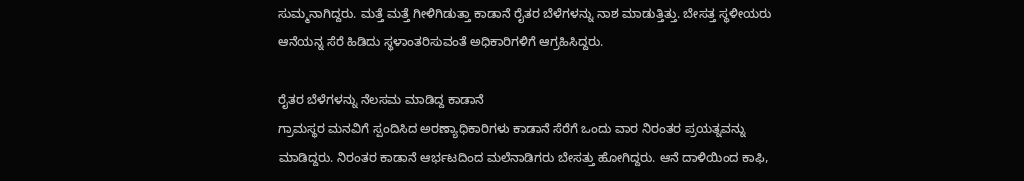ಸುಮ್ಮನಾಗಿದ್ದರು. ಮತ್ತೆ ಮತ್ತೆ ಗೀಳಿಗಿಡುತ್ತಾ ಕಾಡಾನೆ ರೈತರ ಬೆಳೆಗಳನ್ನು ನಾಶ ಮಾಡುತ್ತಿತ್ತು. ಬೇಸತ್ತ ಸ್ಥಳೀಯರು ಆನೆಯನ್ನ ಸೆರೆ ಹಿಡಿದು ಸ್ಥಳಾಂತರಿಸುವಂತೆ ಅಧಿಕಾರಿಗಳಿಗೆ ಆಗ್ರಹಿಸಿದ್ದರು.

ರೈತರ ಬೆಳೆಗಳನ್ನು ನೆಲಸಮ ಮಾಡಿದ್ದ ಕಾಡಾನೆ
ಗ್ರಾಮಸ್ಥರ ಮನವಿಗೆ ಸ್ಪಂದಿಸಿದ ಅರಣ್ಯಾಧಿಕಾರಿಗಳು ಕಾಡಾನೆ ಸೆರೆಗೆ ಒಂದು ವಾರ ನಿರಂತರ ಪ್ರಯತ್ನವನ್ನು ಮಾಡಿದ್ದರು. ನಿರಂತರ ಕಾಡಾನೆ ಆರ್ಭಟದಿಂದ ಮಲೆನಾಡಿಗರು ಬೇಸತ್ತು ಹೋಗಿದ್ದರು. ಆನೆ ದಾಳಿಯಿಂದ ಕಾಫಿ,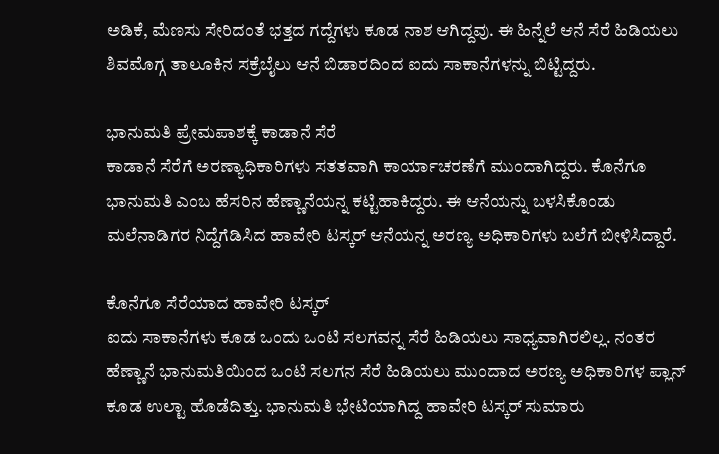ಅಡಿಕೆ, ಮೆಣಸು ಸೇರಿದಂತೆ ಭತ್ತದ ಗದ್ದೆಗಳು ಕೂಡ ನಾಶ ಆಗಿದ್ದವು. ಈ ಹಿನ್ನೆಲೆ ಆನೆ ಸೆರೆ ಹಿಡಿಯಲು ಶಿವಮೊಗ್ಗ ತಾಲೂಕಿನ ಸಕ್ರೆಬೈಲು ಆನೆ ಬಿಡಾರದಿಂದ ಐದು ಸಾಕಾನೆಗಳನ್ನು ಬಿಟ್ಟಿದ್ದರು.

ಭಾನುಮತಿ ಪ್ರೇಮಪಾಶಕ್ಕೆ ಕಾಡಾನೆ ಸೆರೆ
ಕಾಡಾನೆ ಸೆರೆಗೆ ಅರಣ್ಯಾಧಿಕಾರಿಗಳು ಸತತವಾಗಿ ಕಾರ್ಯಾಚರಣೆಗೆ ಮುಂದಾಗಿದ್ದರು. ಕೊನೆಗೂ ಭಾನುಮತಿ ಎಂಬ ಹೆಸರಿನ ಹೆಣ್ಣಾನೆಯನ್ನ ಕಟ್ಟಿಹಾಕಿದ್ದರು. ಈ ಆನೆಯನ್ನು ಬಳಸಿಕೊಂಡು ಮಲೆನಾಡಿಗರ ನಿದ್ದೆಗೆಡಿಸಿದ ಹಾವೇರಿ ಟಸ್ಕರ್ ಆನೆಯನ್ನ ಅರಣ್ಯ ಅಧಿಕಾರಿಗಳು ಬಲೆಗೆ ಬೀಳಿಸಿದ್ದಾರೆ.

ಕೊನೆಗೂ ಸೆರೆಯಾದ ಹಾವೇರಿ ಟಸ್ಕರ್
ಐದು ಸಾಕಾನೆಗಳು ಕೂಡ ಒಂದು ಒಂಟಿ ಸಲಗವನ್ನ ಸೆರೆ ಹಿಡಿಯಲು ಸಾಧ್ಯವಾಗಿರಲಿಲ್ಲ. ನಂತರ ಹೆಣ್ಣಾನೆ ಭಾನುಮತಿಯಿಂದ ಒಂಟಿ ಸಲಗನ ಸೆರೆ ಹಿಡಿಯಲು ಮುಂದಾದ ಅರಣ್ಯ ಅಧಿಕಾರಿಗಳ ಪ್ಲಾನ್ ಕೂಡ ಉಲ್ಟಾ ಹೊಡೆದಿತ್ತು. ಭಾನುಮತಿ ಭೇಟಿಯಾಗಿದ್ದ ಹಾವೇರಿ ಟಸ್ಕರ್ ಸುಮಾರು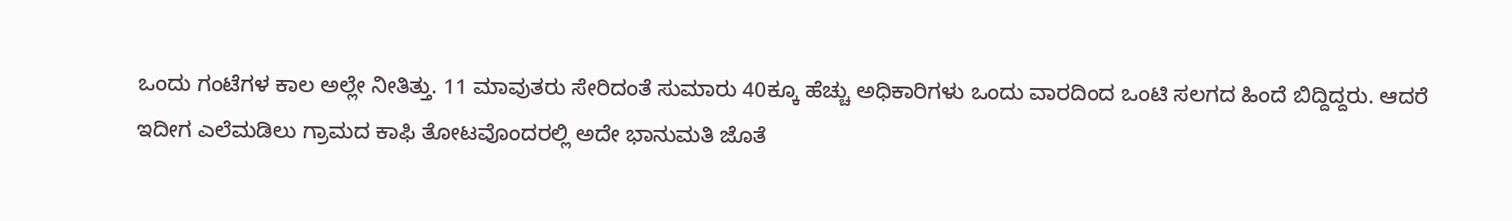ಒಂದು ಗಂಟೆಗಳ ಕಾಲ ಅಲ್ಲೇ ನೀತಿತ್ತು. 11 ಮಾವುತರು ಸೇರಿದಂತೆ ಸುಮಾರು 40ಕ್ಕೂ ಹೆಚ್ಚು ಅಧಿಕಾರಿಗಳು ಒಂದು ವಾರದಿಂದ ಒಂಟಿ ಸಲಗದ ಹಿಂದೆ ಬಿದ್ದಿದ್ದರು. ಆದರೆ ಇದೀಗ ಎಲೆಮಡಿಲು ಗ್ರಾಮದ ಕಾಫಿ ತೋಟವೊಂದರಲ್ಲಿ ಅದೇ ಭಾನುಮತಿ ಜೊತೆ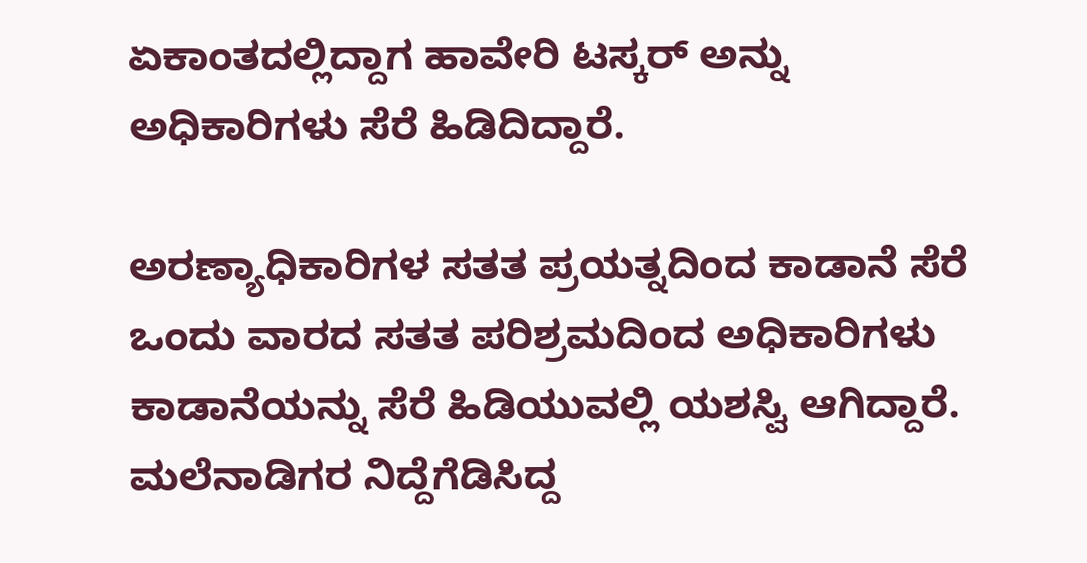ಏಕಾಂತದಲ್ಲಿದ್ದಾಗ ಹಾವೇರಿ ಟಸ್ಕರ್ ಅನ್ನು ಅಧಿಕಾರಿಗಳು ಸೆರೆ ಹಿಡಿದಿದ್ದಾರೆ.

ಅರಣ್ಯಾಧಿಕಾರಿಗಳ ಸತತ ಪ್ರಯತ್ನದಿಂದ ಕಾಡಾನೆ ಸೆರೆ
ಒಂದು ವಾರದ ಸತತ ಪರಿಶ್ರಮದಿಂದ ಅಧಿಕಾರಿಗಳು ಕಾಡಾನೆಯನ್ನು ಸೆರೆ ಹಿಡಿಯುವಲ್ಲಿ ಯಶಸ್ವಿ ಆಗಿದ್ದಾರೆ. ಮಲೆನಾಡಿಗರ ನಿದ್ದೆಗೆಡಿಸಿದ್ದ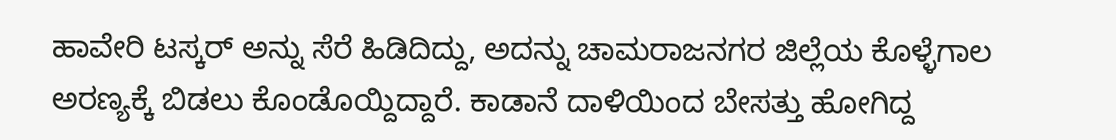ಹಾವೇರಿ ಟಸ್ಕರ್ ಅನ್ನು ಸೆರೆ ಹಿಡಿದಿದ್ದು, ಅದನ್ನು ಚಾಮರಾಜನಗರ ಜಿಲ್ಲೆಯ ಕೊಳ್ಳೆಗಾಲ ಅರಣ್ಯಕ್ಕೆ ಬಿಡಲು ಕೊಂಡೊಯ್ದಿದ್ದಾರೆ. ಕಾಡಾನೆ ದಾಳಿಯಿಂದ ಬೇಸತ್ತು ಹೋಗಿದ್ದ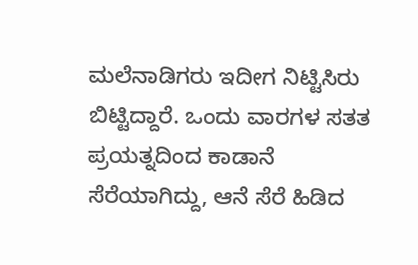ಮಲೆನಾಡಿಗರು ಇದೀಗ ನಿಟ್ಟಿಸಿರು ಬಿಟ್ಟಿದ್ದಾರೆ. ಒಂದು ವಾರಗಳ ಸತತ ಪ್ರಯತ್ನದಿಂದ ಕಾಡಾನೆ ಸೆರೆಯಾಗಿದ್ದು, ಆನೆ ಸೆರೆ ಹಿಡಿದ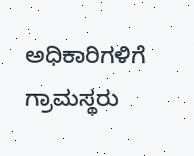ಅಧಿಕಾರಿಗಳಿಗೆ ಗ್ರಾಮಸ್ಥರು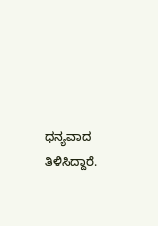ಧನ್ಯವಾದ ತಿಳಿಸಿದ್ದಾರೆ.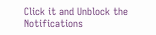Click it and Unblock the Notifications